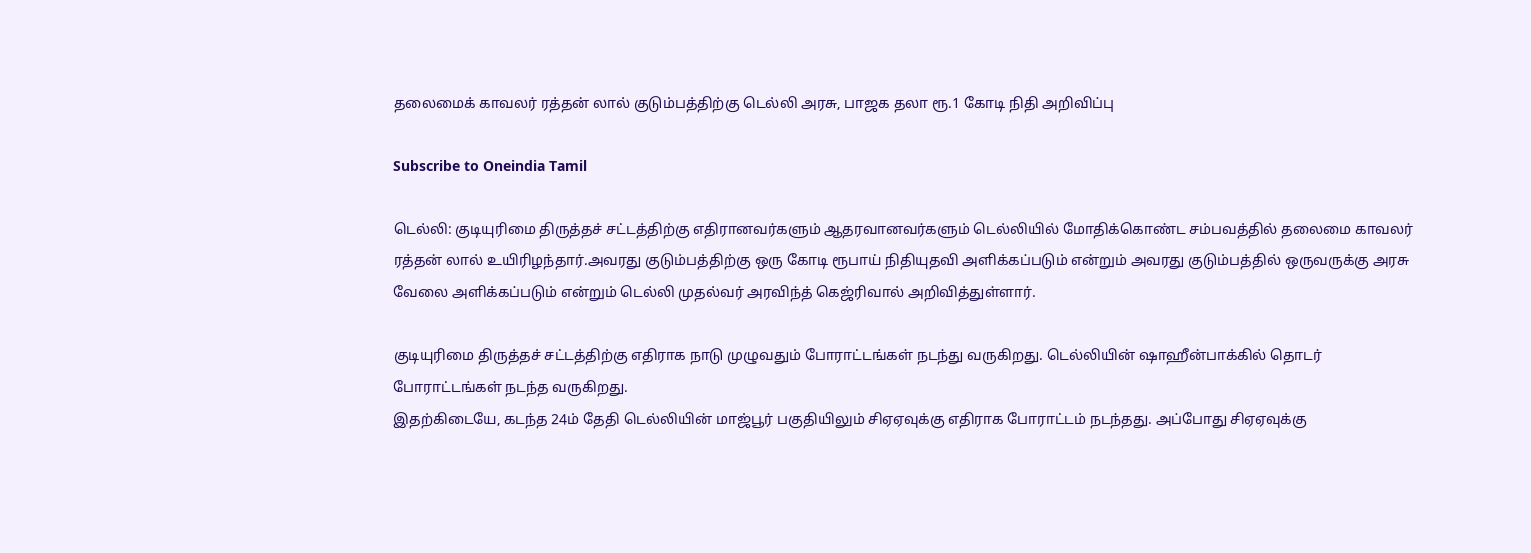தலைமைக் காவலர் ரத்தன் லால் குடும்பத்திற்கு டெல்லி அரசு, பாஜக தலா ரூ.1 கோடி நிதி அறிவிப்பு

Subscribe to Oneindia Tamil

டெல்லி: குடியுரிமை திருத்தச் சட்டத்திற்கு எதிரானவர்களும் ஆதரவானவர்களும் டெல்லியில் மோதிக்கொண்ட சம்பவத்தில் தலைமை காவலர் ரத்தன் லால் உயிரிழந்தார்.அவரது குடும்பத்திற்கு ஒரு கோடி ரூபாய் நிதியுதவி அளிக்கப்படும் என்றும் அவரது குடும்பத்தில் ஒருவருக்கு அரசு வேலை அளிக்கப்படும் என்றும் டெல்லி முதல்வர் அரவிந்த் கெஜ்ரிவால் அறிவித்துள்ளார்.

குடியுரிமை திருத்தச் சட்டத்திற்கு எதிராக நாடு முழுவதும் போராட்டங்கள் நடந்து வருகிறது. டெல்லியின் ஷாஹீன்பாக்கில் தொடர் போராட்டங்கள் நடந்த வருகிறது.
இதற்கிடையே, கடந்த 24ம் தேதி டெல்லியின் மாஜ்பூர் பகுதியிலும் சிஏஏவுக்கு எதிராக போராட்டம் நடந்தது. அப்போது சிஏஏவுக்கு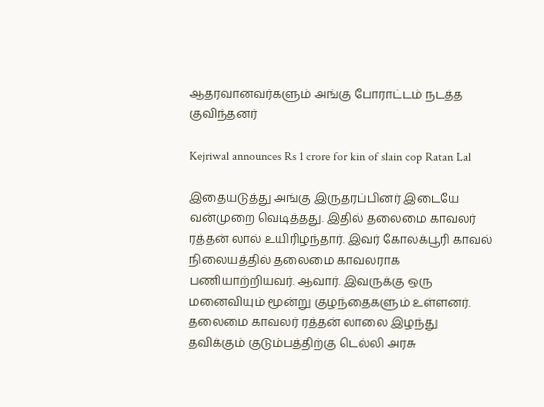ஆதரவானவர்களும் அங்கு போராட்டம் நடத்த குவிந்தனர்

Kejriwal announces Rs 1 crore for kin of slain cop Ratan Lal

இதையடுத்து அங்கு இருதரப்பினர் இடையே வன்முறை வெடித்தது. இதில் தலைமை காவலர் ரத்தன் லால் உயிரிழந்தார். இவர் கோலக்பூரி காவல் நிலையத்தில் தலைமை காவலராக பணியாற்றியவர். ஆவார். இவருக்கு ஒரு மனைவியும் மூன்று குழந்தைகளும் உள்ளனர். தலைமை காவலர் ரத்தன் லாலை இழந்து தவிக்கும் குடும்பத்திற்கு டெல்லி அரசு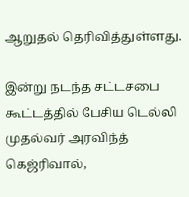ஆறுதல் தெரிவித்துள்ளது.

இன்று நடந்த சட்டசபை கூட்டத்தில் பேசிய டெல்லி முதல்வர் அரவிந்த் கெஜ்ரிவால்,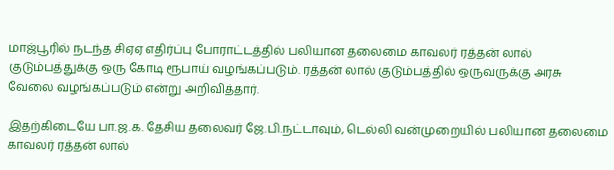மாஜ்பூரில் நடந்த சிஏஏ எதிர்ப்பு போராட்டத்தில் பலியான தலைமை காவலர் ரத்தன் லால் குடும்பத்துக்கு ஒரு கோடி ரூபாய் வழங்கப்படும். ரத்தன் லால் குடும்பத்தில் ஒருவருக்கு அரசு வேலை வழங்கப்படும் என்று அறிவித்தார்.

இதற்கிடையே பா.ஜ.க. தேசிய தலைவர் ஜே.பி.நட்டாவும், டெல்லி வன்முறையில் பலியான தலைமை காவலர் ரத்தன் லால்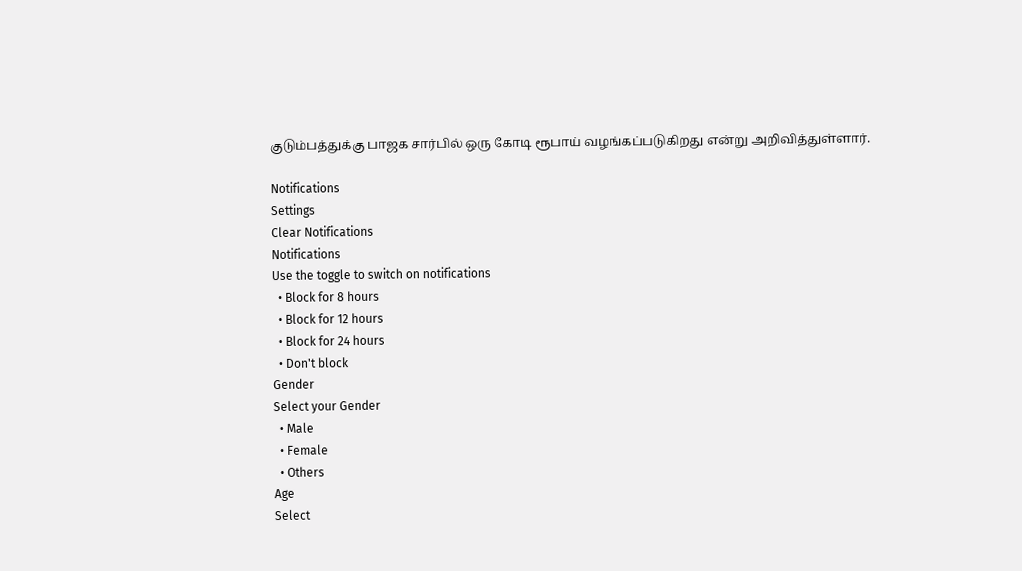குடும்பத்துக்கு பாஜக சார்பில் ஒரு கோடி ரூபாய் வழங்கப்படுகிறது என்று அறிவித்துள்ளார்.

Notifications
Settings
Clear Notifications
Notifications
Use the toggle to switch on notifications
  • Block for 8 hours
  • Block for 12 hours
  • Block for 24 hours
  • Don't block
Gender
Select your Gender
  • Male
  • Female
  • Others
Age
Select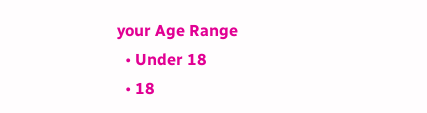your Age Range
  • Under 18
  • 18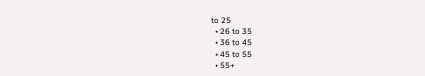to 25
  • 26 to 35
  • 36 to 45
  • 45 to 55
  • 55+